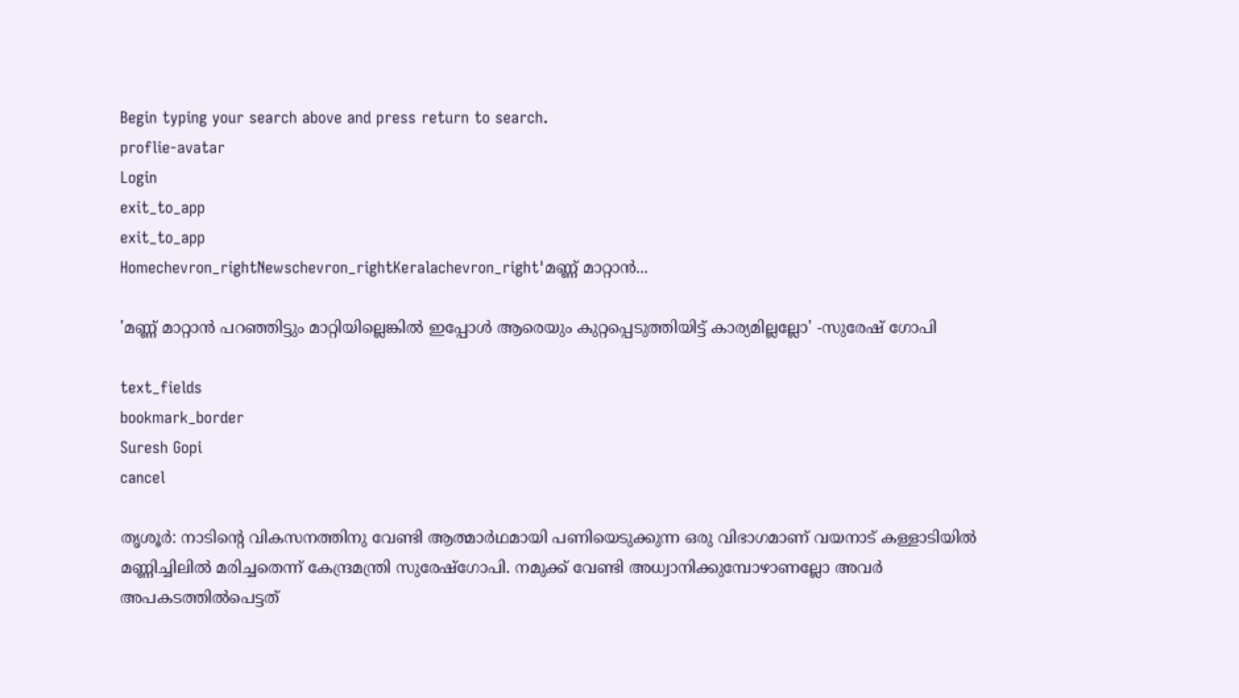Begin typing your search above and press return to search.
proflie-avatar
Login
exit_to_app
exit_to_app
Homechevron_rightNewschevron_rightKeralachevron_right'മണ്ണ് മാറ്റാൻ...

'മണ്ണ് മാറ്റാൻ പറഞ്ഞിട്ടും മാറ്റിയില്ലെങ്കിൽ ഇപ്പോൾ ആരെയും കുറ്റപ്പെടുത്തിയിട്ട് കാര്യമില്ലല്ലോ' -സുരേഷ് ഗോപി

text_fields
bookmark_border
Suresh Gopi
cancel

തൃശൂർ: നാടിന്റെ വികസനത്തിനു വേണ്ടി ആത്മാർഥമായി പണിയെടുക്കുന്ന ഒരു വിഭാഗമാണ് വയനാട് കള്ളാടിയിൽ മണ്ണിച്ചിലിൽ മരിച്ചതെന്ന് കേന്ദ്രമന്ത്രി സുരേഷ്ഗോപി. നമുക്ക് വേണ്ടി അധ്വാനിക്കുമ്പോഴാണല്ലോ അവർ അപകടത്തിൽപെട്ടത്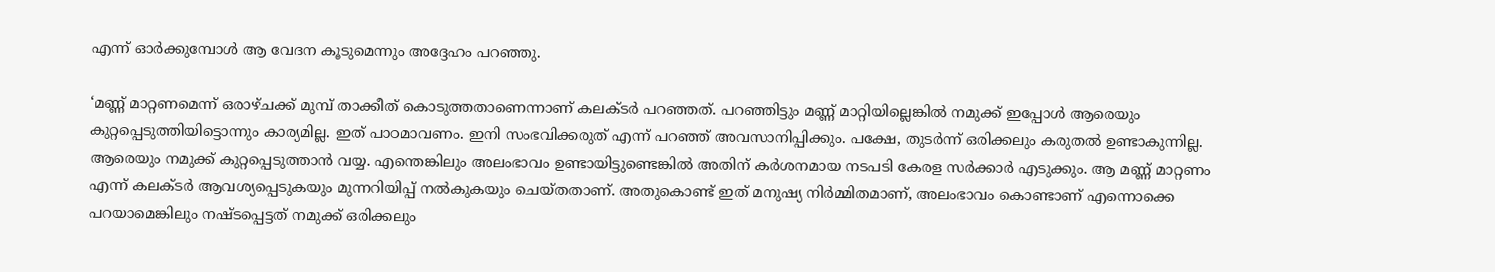എന്ന് ഓർക്കുമ്പോൾ ആ വേദന കൂടുമെന്നും അദ്ദേഹം പറഞ്ഞു.

‘മണ്ണ് മാറ്റണമെന്ന് ഒരാഴ്ചക്ക് മുമ്പ് താക്കീത് കൊടുത്തതാണെന്നാണ് കലക്ടർ പറഞ്ഞത്. പറഞ്ഞിട്ടും മണ്ണ് മാറ്റിയില്ലെങ്കിൽ നമുക്ക് ഇപ്പോൾ ആരെയും കുറ്റപ്പെടുത്തിയിട്ടൊന്നും കാര്യമില്ല. ഇത് പാഠമാവണം. ഇനി സംഭവിക്കരുത് എന്ന് പറഞ്ഞ് അവസാനിപ്പിക്കും. പക്ഷേ, തുടർന്ന് ഒരിക്കലും കരുതൽ ഉണ്ടാകുന്നില്ല. ആരെയും നമുക്ക് കുറ്റപ്പെടുത്താൻ വയ്യ. എന്തെങ്കിലും അലംഭാവം ഉണ്ടായിട്ടുണ്ടെങ്കിൽ അതിന് കർശനമായ നടപടി കേരള സർക്കാർ എടുക്കും. ആ മണ്ണ് മാറ്റണം എന്ന് കലക്ടർ ആവശ്യപ്പെടുകയും മുന്നറിയിപ്പ് നൽകുകയും ചെയ്തതാണ്. അതുകൊണ്ട് ഇത് മനുഷ്യ നിർമ്മിതമാണ്, അലംഭാവം കൊണ്ടാണ് എന്നൊക്കെ പറയാമെങ്കിലും നഷ്ടപ്പെട്ടത് നമുക്ക് ഒരിക്കലും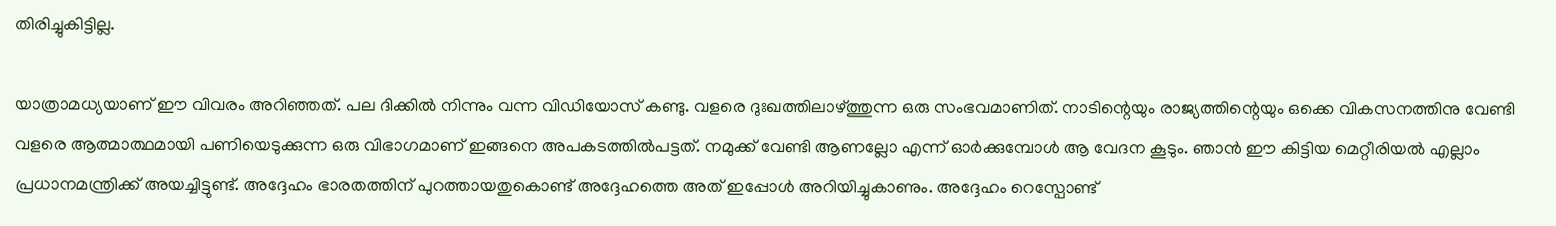തിരിച്ചുകിട്ടില്ല.

യാത്രാമധ്യയാണ് ഈ വിവരം അറിഞ്ഞത്. പല ദിക്കിൽ നിന്നും വന്ന വിഡിയോസ് കണ്ടു. വളരെ ദുഃഖത്തിലാഴ്ത്തുന്ന ഒരു സംഭവമാണിത്. നാടിന്റെയും രാജ്യത്തിന്റെയും ഒക്കെ വികസനത്തിനു വേണ്ടി വളരെ ആത്മാത്ഥമായി പണിയെടുക്കുന്ന ഒരു വിഭാഗമാണ് ഇങ്ങനെ അപകടത്തിൽപട്ടത്. നമുക്ക് വേണ്ടി ആണല്ലോ എന്ന് ഓർക്കുമ്പോൾ ആ വേദന കൂടും. ഞാൻ ഈ കിട്ടിയ മെറ്റീരിയൽ എല്ലാം പ്രധാനമന്ത്രിക്ക് അയച്ചിട്ടുണ്ട്. അദ്ദേഹം ഭാരതത്തിന് പുറത്തായതുകൊണ്ട് അദ്ദേഹത്തെ അത് ഇപ്പോൾ അറിയിച്ചുകാണും. അദ്ദേഹം റെസ്പോണ്ട്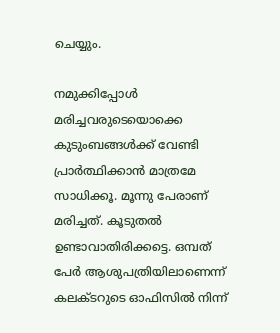ചെയ്യും.

നമുക്കിപ്പോൾ മരിച്ചവരുടെയൊക്കെ കുടുംബങ്ങൾക്ക് വേണ്ടി പ്രാർത്ഥിക്കാൻ മാത്രമേ സാധിക്കൂ. മൂന്നു പേരാണ് മരിച്ചത്. കൂടുതൽ ഉണ്ടാവാതിരിക്കട്ടെ. ഒമ്പത് പേർ ആശുപത്രിയിലാണെന്ന് കലക്ടറുടെ ഓഫിസിൽ നിന്ന്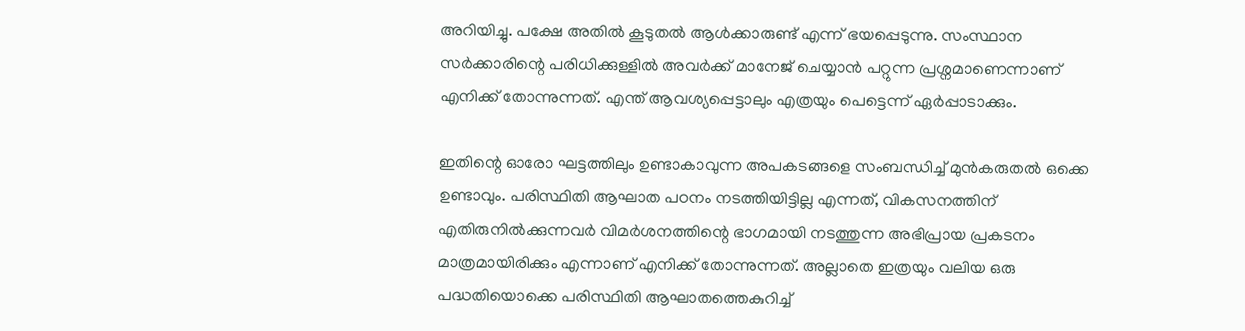അറിയിച്ചു. പക്ഷേ അതിൽ കൂടുതൽ ആൾക്കാരുണ്ട് എന്ന് ഭയപ്പെടുന്നു. സംസ്ഥാന സർക്കാരിന്റെ പരിധിക്കുള്ളിൽ അവർക്ക് മാനേജ് ചെയ്യാൻ പറ്റുന്ന പ്രശ്നമാണെന്നാണ് എനിക്ക് തോന്നുന്നത്. എന്ത് ആവശ്യപ്പെട്ടാലും എത്രയും പെട്ടെന്ന് ഏർപ്പാടാക്കും.

ഇതിന്റെ ഓരോ ഘട്ടത്തിലും ഉണ്ടാകാവുന്ന അപകടങ്ങളെ സംബന്ധിച്ച് മുൻകരുതൽ ഒക്കെ ഉണ്ടാവും. പരിസ്ഥിതി ആഘാത പഠനം നടത്തിയിട്ടില്ല എന്നത്, വികസനത്തിന് എതിരുനിൽക്കുന്നവർ വിമർശനത്തിന്റെ ഭാഗമായി നടത്തുന്ന അഭിപ്രായ പ്രകടനം മാത്രമായിരിക്കും എന്നാണ് എനിക്ക് തോന്നുന്നത്. അല്ലാതെ ഇത്രയും വലിയ ഒരു പദ്ധതിയൊക്കെ പരിസ്ഥിതി ആഘാതത്തെകുറിച്ച്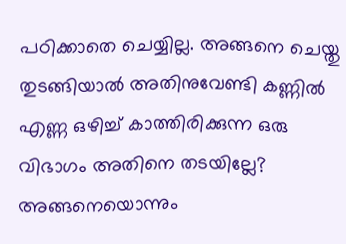പഠിക്കാതെ ചെയ്യില്ല. അങ്ങനെ ചെയ്തു തുടങ്ങിയാൽ അതിനുവേണ്ടി കണ്ണിൽ എണ്ണ ഒഴിച്ച് കാത്തിരിക്കുന്ന ഒരു വിഭാഗം അതിനെ തടയില്ലേ? അങ്ങനെയൊന്നും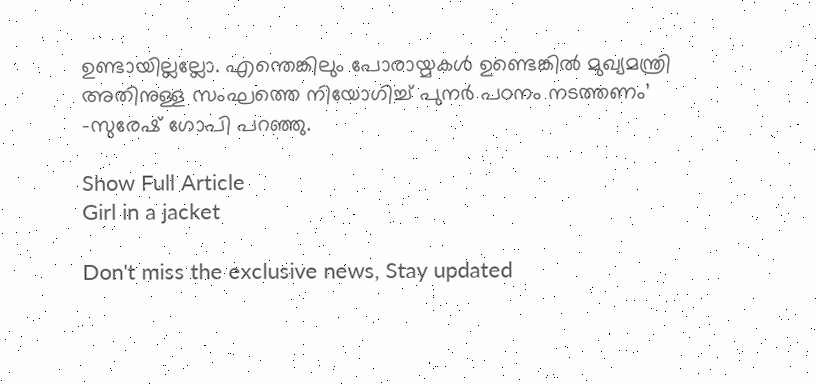ഉണ്ടായില്ലല്ലോ. എന്തെങ്കിലും പോരായ്മകൾ ഉണ്ടെങ്കിൽ മുഖ്യമന്ത്രി അതിനുള്ള സംഘത്തെ നിയോഗിച്ച് പുനർ പഠനം നടത്തണം’ -സുരേഷ് ഗോപി പറഞ്ഞു.

Show Full Article
Girl in a jacket

Don't miss the exclusive news, Stay updated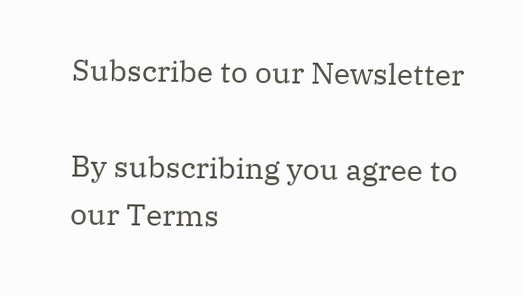Subscribe to our Newsletter

By subscribing you agree to our Terms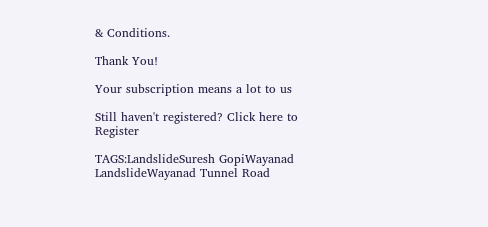& Conditions.

Thank You!

Your subscription means a lot to us

Still haven't registered? Click here to Register

TAGS:LandslideSuresh GopiWayanad LandslideWayanad Tunnel Road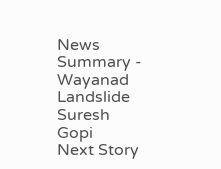News Summary - Wayanad Landslide Suresh Gopi
Next Story